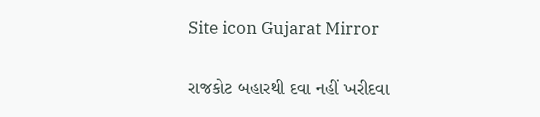Site icon Gujarat Mirror

રાજકોટ બહારથી દવા નહીં ખરીદવા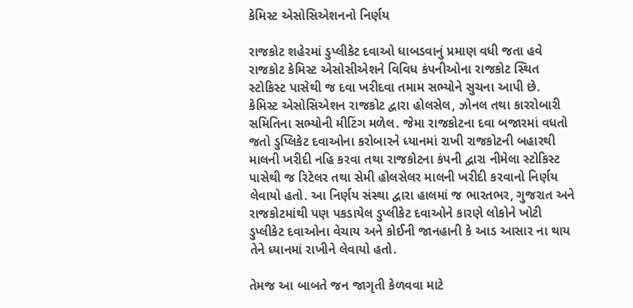કેમિસ્ટ એસોસિએશનનો નિર્ણય

રાજકોટ શહેરમાં ડુપ્લીકેટ દવાઓ ધાબડવાનું પ્રમાણ વધી જતા હવે રાજકોટ કેમિસ્ટ એસોસીએશને વિવિધ કંપનીઓના રાજકોટ સ્થિત સ્ટોકિસ્ટ પાસેથી જ દવા ખરીદવા તમામ સભ્યોને સુચના આપી છે.
કેમિસ્ટ એસોસિએશન રાજકોટ દ્વારા હોલસેલ, ઝોનલ તથા કારરોબારી સમિતિના સભ્યોની મીટિંગ મળેલ. જેમા રાજકોટના દવા બજારમાં વધતો જતો ડુપ્લિકેટ દવાઓના કરોબારને ધ્યાનમાં રાખી રાજકોટની બહારથી માલની ખરીદી નહિ કરવા તથા રાજકોટના કંપની દ્વારા નીમેલા સ્ટોકિસ્ટ પાસેથી જ રિટેલર તથા સેમી હોલસેલર માલની ખરીદી કરવાનો નિર્ણય લેવાયો હતો. આ નિર્ણય સંસ્થા દ્વારા હાલમાં જ ભારતભર, ગુજરાત અને રાજકોટમાંથી પણ પકડાયેલ ડુપ્લીકેટ દવાઓને કારણે લોકોને ખોટી ડુપ્લીકેટ દવાઓના વેચાય અને કોઈની જાનહાની કે આડ આસાર ના થાય તેને ધ્યાનમાં રાખીને લેવાયો હતો.

તેમજ આ બાબતે જન જાગૃતી કેળવવા માટે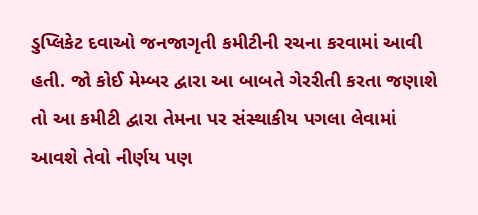ડુપ્લિકેટ દવાઓ જનજાગૃતી કમીટીની રચના કરવામાં આવી હતી. જો કોઈ મેમ્બર દ્વારા આ બાબતે ગેરરીતી કરતા જણાશે તો આ કમીટી દ્વારા તેમના પર સંસ્થાકીય પગલા લેવામાં આવશે તેવો નીર્ણય પણ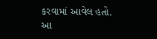કરવામાં આવેલ હતો. આ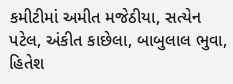કમીટીમાં અમીત મજેઠીયા, સત્યેન પટેલ, અંકીત કાછેલા, બાબુલાલ ભુવા, હિતેશ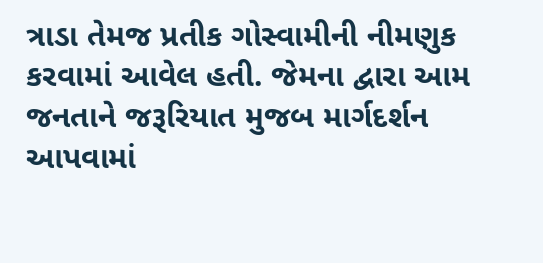ત્રાડા તેમજ પ્રતીક ગોસ્વામીની નીમણુક કરવામાં આવેલ હતી. જેમના દ્વારા આમ જનતાને જરૂરિયાત મુજબ માર્ગદર્શન આપવામાં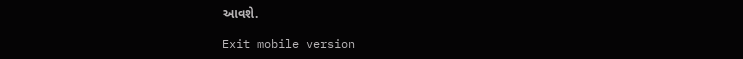આવશે.

Exit mobile version